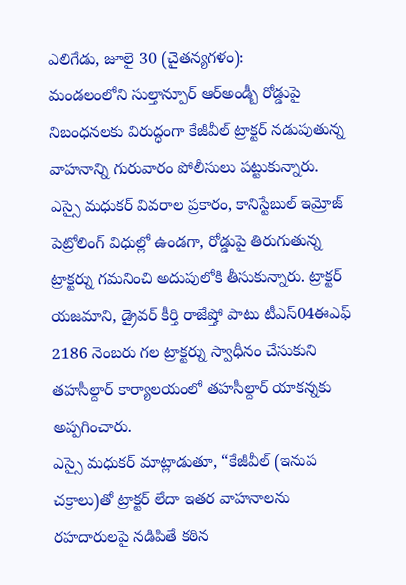ఎలిగేడు, జూలై 30 (చైతన్యగళం):
మండలంలోని సుల్తాన్పూర్ ఆర్అండ్బీ రోడ్డుపై నిబంధనలకు విరుద్ధంగా కేజీవీల్ ట్రాక్టర్ నడుపుతున్న వాహనాన్ని గురువారం పోలీసులు పట్టుకున్నారు.
ఎస్సై మధుకర్ వివరాల ప్రకారం, కానిస్టేబుల్ ఇమ్రోజ్ పెట్రోలింగ్ విధుల్లో ఉండగా, రోడ్డుపై తిరుగుతున్న ట్రాక్టర్ను గమనించి అదుపులోకి తీసుకున్నారు. ట్రాక్టర్ యజమాని, డ్రైవర్ కీర్తి రాజేష్తో పాటు టీఎస్04ఈఎఫ్ 2186 నెంబరు గల ట్రాక్టర్ను స్వాధీనం చేసుకుని తహసీల్దార్ కార్యాలయంలో తహసీల్దార్ యాకన్నకు అప్పగించారు.
ఎస్సై మధుకర్ మాట్లాడుతూ, “కేజీవీల్ (ఇనుప చక్రాలు)తో ట్రాక్టర్ లేదా ఇతర వాహనాలను రహదారులపై నడిపితే కఠిన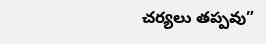చర్యలు తప్పవు”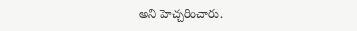అని హెచ్చరించారు.